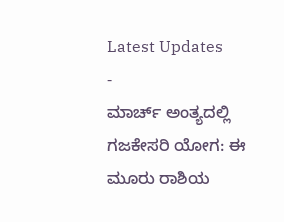Latest Updates
-
ಮಾರ್ಚ್ ಅಂತ್ಯದಲ್ಲಿ ಗಜಕೇಸರಿ ಯೋಗ: ಈ ಮೂರು ರಾಶಿಯ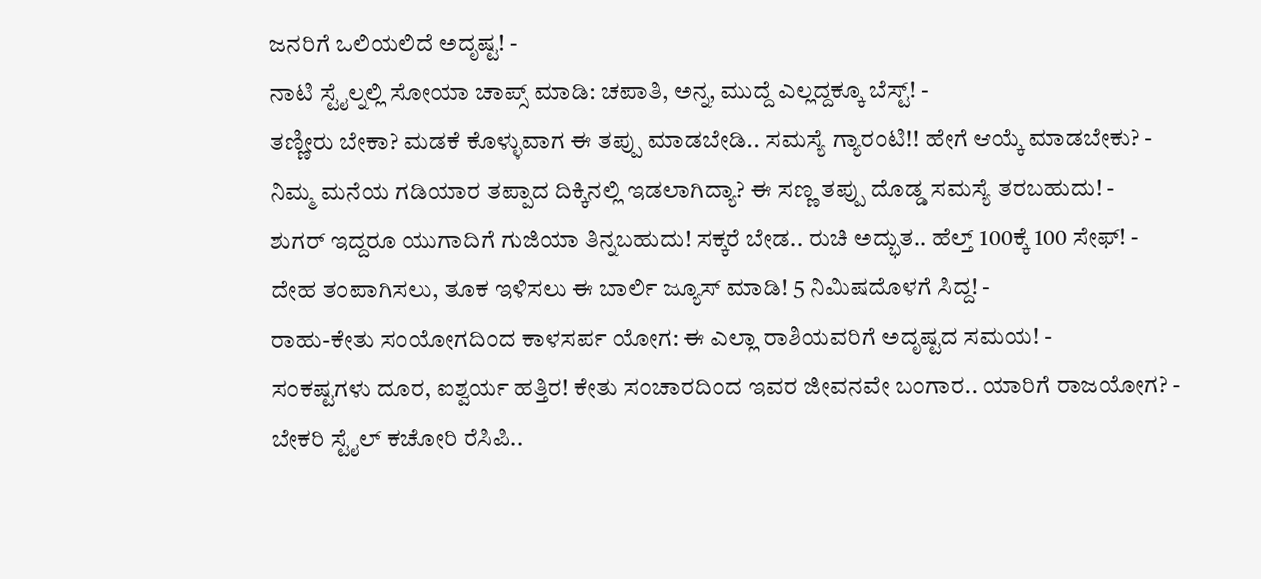ಜನರಿಗೆ ಒಲಿಯಲಿದೆ ಅದೃಷ್ಟ! -
ನಾಟಿ ಸ್ಟೈಲ್ನಲ್ಲಿ ಸೋಯಾ ಚಾಪ್ಸ್ ಮಾಡಿ: ಚಪಾತಿ, ಅನ್ನ, ಮುದ್ದೆ ಎಲ್ಲದ್ದಕ್ಕೂ ಬೆಸ್ಟ್! -
ತಣ್ಣೀರು ಬೇಕಾ? ಮಡಕೆ ಕೊಳ್ಳುವಾಗ ಈ ತಪ್ಪು ಮಾಡಬೇಡಿ.. ಸಮಸ್ಯೆ ಗ್ಯಾರಂಟಿ!! ಹೇಗೆ ಆಯ್ಕೆ ಮಾಡಬೇಕು? -
ನಿಮ್ಮ ಮನೆಯ ಗಡಿಯಾರ ತಪ್ಪಾದ ದಿಕ್ಕಿನಲ್ಲಿ ಇಡಲಾಗಿದ್ಯಾ? ಈ ಸಣ್ಣ ತಪ್ಪು ದೊಡ್ಡ ಸಮಸ್ಯೆ ತರಬಹುದು! -
ಶುಗರ್ ಇದ್ದರೂ ಯುಗಾದಿಗೆ ಗುಜಿಯಾ ತಿನ್ನಬಹುದು! ಸಕ್ಕರೆ ಬೇಡ.. ರುಚಿ ಅದ್ಭುತ.. ಹೆಲ್ತ್ 100ಕ್ಕೆ 100 ಸೇಫ್! -
ದೇಹ ತಂಪಾಗಿಸಲು, ತೂಕ ಇಳಿಸಲು ಈ ಬಾರ್ಲಿ ಜ್ಯೂಸ್ ಮಾಡಿ! 5 ನಿಮಿಷದೊಳಗೆ ಸಿದ್ದ! -
ರಾಹು-ಕೇತು ಸಂಯೋಗದಿಂದ ಕಾಳಸರ್ಪ ಯೋಗ: ಈ ಎಲ್ಲಾ ರಾಶಿಯವರಿಗೆ ಅದೃಷ್ಟದ ಸಮಯ! -
ಸಂಕಷ್ಟಗಳು ದೂರ, ಐಶ್ವರ್ಯ ಹತ್ತಿರ! ಕೇತು ಸಂಚಾರದಿಂದ ಇವರ ಜೀವನವೇ ಬಂಗಾರ.. ಯಾರಿಗೆ ರಾಜಯೋಗ? -
ಬೇಕರಿ ಸ್ಟೈಲ್ ಕಚೋರಿ ರೆಸಿಪಿ..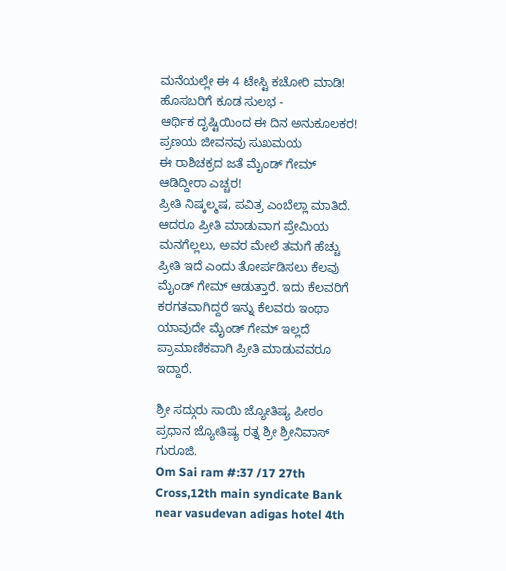ಮನೆಯಲ್ಲೇ ಈ 4 ಟೇಸ್ಟಿ ಕಚೋರಿ ಮಾಡಿ! ಹೊಸಬರಿಗೆ ಕೂಡ ಸುಲಭ -
ಆರ್ಥಿಕ ದೃಷ್ಟಿಯಿಂದ ಈ ದಿನ ಅನುಕೂಲಕರ! ಪ್ರಣಯ ಜೀವನವು ಸುಖಮಯ
ಈ ರಾಶಿಚಕ್ರದ ಜತೆ ಮೈಂಡ್ ಗೇಮ್ ಆಡಿದ್ದೀರಾ ಎಚ್ಚರ!
ಪ್ರೀತಿ ನಿಷ್ಕಲ್ಮಷ, ಪವಿತ್ರ ಎಂಬೆಲ್ಲಾ ಮಾತಿದೆ. ಆದರೂ ಪ್ರೀತಿ ಮಾಡುವಾಗ ಪ್ರೇಮಿಯ ಮನಗೆಲ್ಲಲು, ಅವರ ಮೇಲೆ ತಮಗೆ ಹೆಚ್ಚು ಪ್ರೀತಿ ಇದೆ ಎಂದು ತೋರ್ಪಡಿಸಲು ಕೆಲವು ಮೈಂಡ್ ಗೇಮ್ ಆಡುತ್ತಾರೆ. ಇದು ಕೆಲವರಿಗೆ ಕರಗತವಾಗಿದ್ದರೆ ಇನ್ನು ಕೆಲವರು ಇಂಥಾ ಯಾವುದೇ ಮೈಂಡ್ ಗೇಮ್ ಇಲ್ಲದೆ ಪ್ರಾಮಾಣಿಕವಾಗಿ ಪ್ರೀತಿ ಮಾಡುವವರೂ ಇದ್ದಾರೆ.

ಶ್ರೀ ಸದ್ಗುರು ಸಾಯಿ ಜ್ಯೋತಿಷ್ಯ ಪೀಠಂ
ಪ್ರಧಾನ ಜ್ಯೋತಿಷ್ಯ ರತ್ನ ಶ್ರೀ ಶ್ರೀನಿವಾಸ್ ಗುರೂಜಿ.
Om Sai ram #:37 /17 27th Cross,12th main syndicate Bank near vasudevan adigas hotel 4th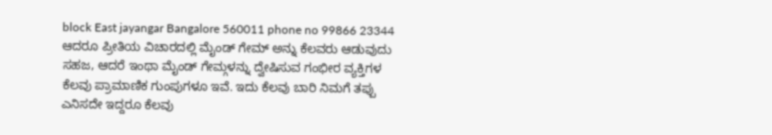block East jayangar Bangalore 560011 phone no 99866 23344
ಆದರೂ ಪ್ರೀತಿಯ ವಿಚಾರದಲ್ಲಿ ಮೈಂಡ್ ಗೇಮ್ ಅನ್ನು ಕೆಲವರು ಆಡುವುದು ಸಹಜ, ಆದರೆ ಇಂಥಾ ಮೈಂಡ್ ಗೇಮ್ಗಳನ್ನು ದ್ವೇಷಿಸುವ ಗಂಭೀರ ವ್ಯಕ್ತಿಗಳ ಕೆಲವು ಪ್ರಾಮಾಣಿಕ ಗುಂಪುಗಳೂ ಇವೆ. ಇದು ಕೆಲವು ಬಾರಿ ನಿಮಗೆ ತಪ್ಪು ಎನಿಸದೇ ಇದ್ದರೂ ಕೆಲವು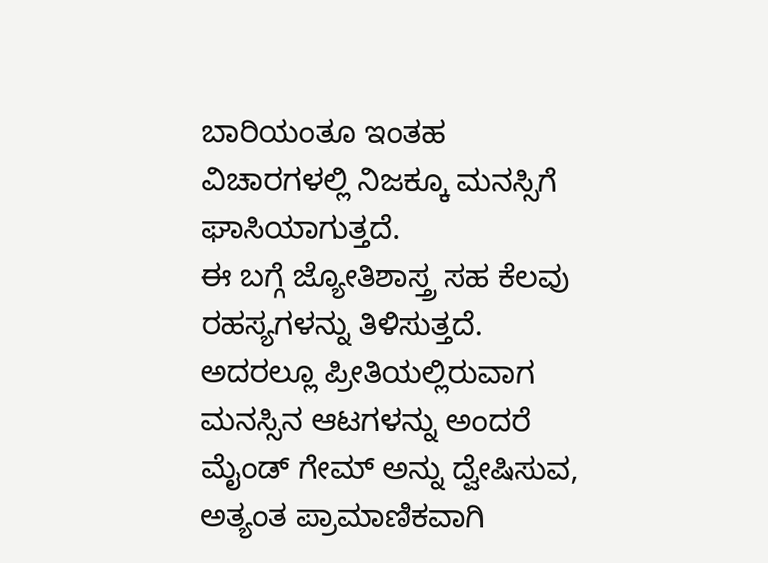ಬಾರಿಯಂತೂ ಇಂತಹ ವಿಚಾರಗಳಲ್ಲಿ ನಿಜಕ್ಕೂ ಮನಸ್ಸಿಗೆ ಘಾಸಿಯಾಗುತ್ತದೆ.
ಈ ಬಗ್ಗೆ ಜ್ಯೋತಿಶಾಸ್ತ್ರ ಸಹ ಕೆಲವು ರಹಸ್ಯಗಳನ್ನು ತಿಳಿಸುತ್ತದೆ. ಅದರಲ್ಲೂ ಪ್ರೀತಿಯಲ್ಲಿರುವಾಗ ಮನಸ್ಸಿನ ಆಟಗಳನ್ನು ಅಂದರೆ ಮೈಂಡ್ ಗೇಮ್ ಅನ್ನು ದ್ವೇಷಿಸುವ, ಅತ್ಯಂತ ಪ್ರಾಮಾಣಿಕವಾಗಿ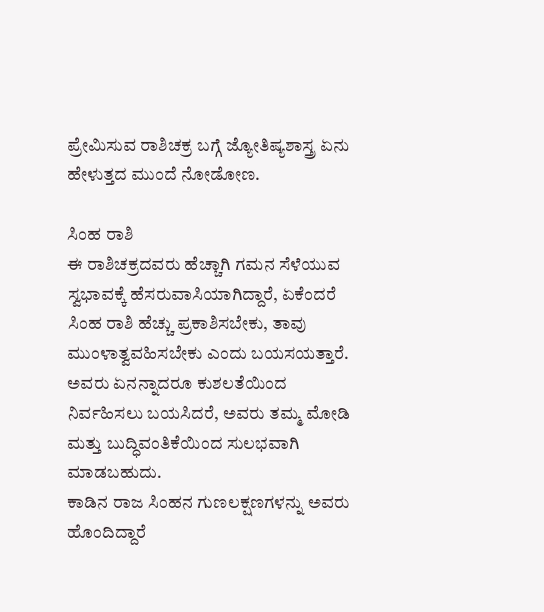ಪ್ರೇಮಿಸುವ ರಾಶಿಚಕ್ರ ಬಗ್ಗೆ ಜ್ಯೋತಿಷ್ಯಶಾಸ್ತ್ರ ಏನು ಹೇಳುತ್ತದ ಮುಂದೆ ನೋಡೋಣ.

ಸಿಂಹ ರಾಶಿ
ಈ ರಾಶಿಚಕ್ರದವರು ಹೆಚ್ಚಾಗಿ ಗಮನ ಸೆಳೆಯುವ ಸ್ವಭಾವಕ್ಕೆ ಹೆಸರುವಾಸಿಯಾಗಿದ್ದಾರೆ, ಏಕೆಂದರೆ ಸಿಂಹ ರಾಶಿ ಹೆಚ್ಚು ಪ್ರಕಾಶಿಸಬೇಕು, ತಾವು ಮುಂಳಾತ್ವವಹಿಸಬೇಕು ಎಂದು ಬಯಸಯತ್ತಾರೆ. ಅವರು ಏನನ್ನಾದರೂ ಕುಶಲತೆಯಿಂದ ನಿರ್ವಹಿಸಲು ಬಯಸಿದರೆ, ಅವರು ತಮ್ಮ ಮೋಡಿ ಮತ್ತು ಬುದ್ಧಿವಂತಿಕೆಯಿಂದ ಸುಲಭವಾಗಿ ಮಾಡಬಹುದು.
ಕಾಡಿನ ರಾಜ ಸಿಂಹನ ಗುಣಲಕ್ಷಣಗಳನ್ನು ಅವರು ಹೊಂದಿದ್ದಾರೆ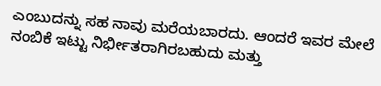ಎಂಬುದನ್ನು ಸಹ ನಾವು ಮರೆಯಬಾರದು. ಆಂದರೆ ಇವರ ಮೇಲೆ ನಂಬಿಕೆ ಇಟ್ಟು ನಿರ್ಭೀತರಾಗಿರಬಹುದು ಮತ್ತು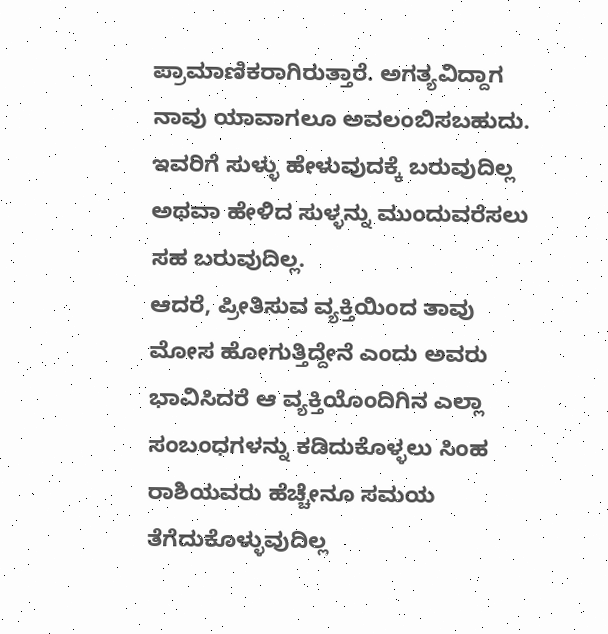ಪ್ರಾಮಾಣಿಕರಾಗಿರುತ್ತಾರೆ. ಅಗತ್ಯವಿದ್ದಾಗ ನಾವು ಯಾವಾಗಲೂ ಅವಲಂಬಿಸಬಹುದು. ಇವರಿಗೆ ಸುಳ್ಳು ಹೇಳುವುದಕ್ಕೆ ಬರುವುದಿಲ್ಲ ಅಥವಾ ಹೇಳಿದ ಸುಳ್ಳನ್ನು ಮುಂದುವರೆಸಲು ಸಹ ಬರುವುದಿಲ್ಲ.
ಆದರೆ, ಪ್ರೀತಿಸುವ ವ್ಯಕ್ತಿಯಿಂದ ತಾವು ಮೋಸ ಹೋಗುತ್ತಿದ್ದೇನೆ ಎಂದು ಅವರು ಭಾವಿಸಿದರೆ ಆ ವ್ಯಕ್ತಿಯೊಂದಿಗಿನ ಎಲ್ಲಾ ಸಂಬಂಧಗಳನ್ನು ಕಡಿದುಕೊಳ್ಳಲು ಸಿಂಹ ರಾಶಿಯವರು ಹೆಚ್ಚೇನೂ ಸಮಯ ತೆಗೆದುಕೊಳ್ಳುವುದಿಲ್ಲ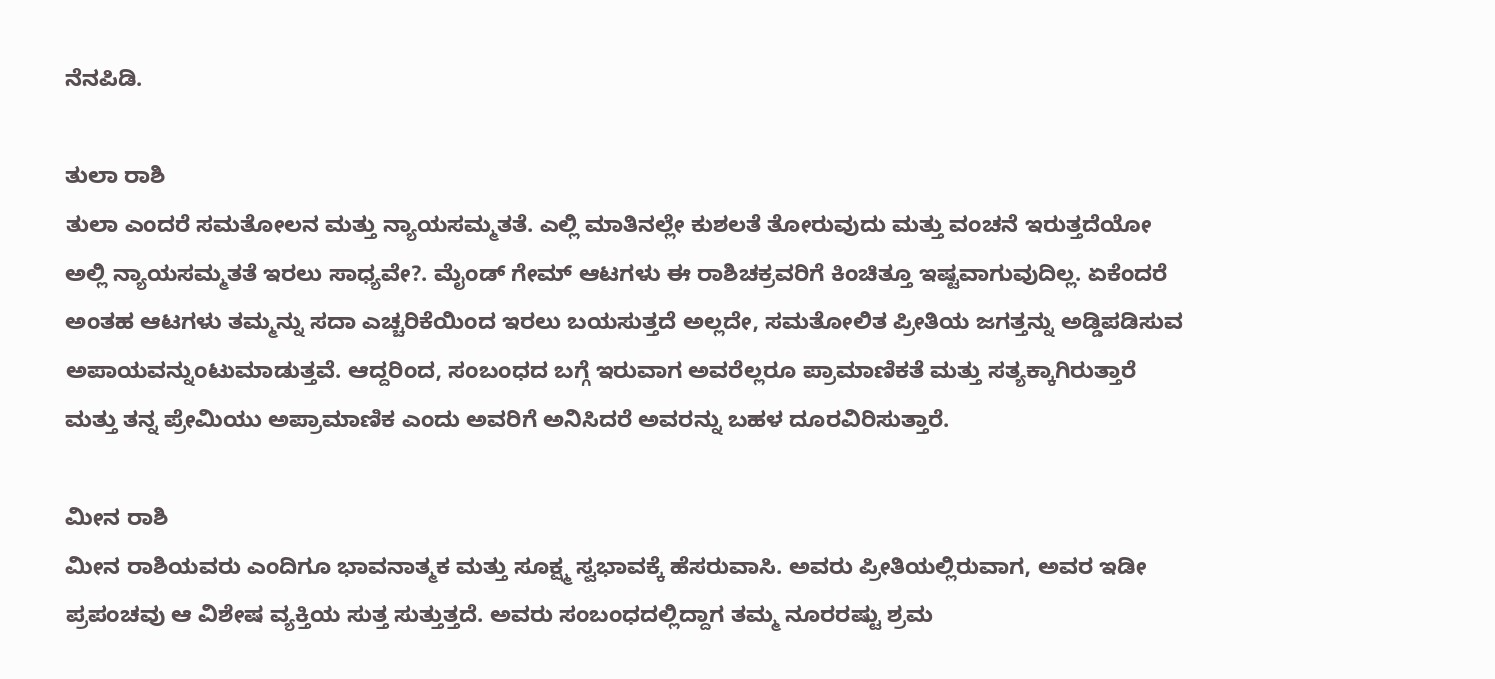ನೆನಪಿಡಿ.

ತುಲಾ ರಾಶಿ
ತುಲಾ ಎಂದರೆ ಸಮತೋಲನ ಮತ್ತು ನ್ಯಾಯಸಮ್ಮತತೆ. ಎಲ್ಲಿ ಮಾತಿನಲ್ಲೇ ಕುಶಲತೆ ತೋರುವುದು ಮತ್ತು ವಂಚನೆ ಇರುತ್ತದೆಯೋ ಅಲ್ಲಿ ನ್ಯಾಯಸಮ್ಮತತೆ ಇರಲು ಸಾಧ್ಯವೇ?. ಮೈಂಡ್ ಗೇಮ್ ಆಟಗಳು ಈ ರಾಶಿಚಕ್ರವರಿಗೆ ಕಿಂಚಿತ್ತೂ ಇಷ್ಟವಾಗುವುದಿಲ್ಲ. ಏಕೆಂದರೆ ಅಂತಹ ಆಟಗಳು ತಮ್ಮನ್ನು ಸದಾ ಎಚ್ಚರಿಕೆಯಿಂದ ಇರಲು ಬಯಸುತ್ತದೆ ಅಲ್ಲದೇ, ಸಮತೋಲಿತ ಪ್ರೀತಿಯ ಜಗತ್ತನ್ನು ಅಡ್ಡಿಪಡಿಸುವ ಅಪಾಯವನ್ನುಂಟುಮಾಡುತ್ತವೆ. ಆದ್ದರಿಂದ, ಸಂಬಂಧದ ಬಗ್ಗೆ ಇರುವಾಗ ಅವರೆಲ್ಲರೂ ಪ್ರಾಮಾಣಿಕತೆ ಮತ್ತು ಸತ್ಯಕ್ಕಾಗಿರುತ್ತಾರೆ ಮತ್ತು ತನ್ನ ಪ್ರೇಮಿಯು ಅಪ್ರಾಮಾಣಿಕ ಎಂದು ಅವರಿಗೆ ಅನಿಸಿದರೆ ಅವರನ್ನು ಬಹಳ ದೂರವಿರಿಸುತ್ತಾರೆ.

ಮೀನ ರಾಶಿ
ಮೀನ ರಾಶಿಯವರು ಎಂದಿಗೂ ಭಾವನಾತ್ಮಕ ಮತ್ತು ಸೂಕ್ಷ್ಮ ಸ್ವಭಾವಕ್ಕೆ ಹೆಸರುವಾಸಿ. ಅವರು ಪ್ರೀತಿಯಲ್ಲಿರುವಾಗ, ಅವರ ಇಡೀ ಪ್ರಪಂಚವು ಆ ವಿಶೇಷ ವ್ಯಕ್ತಿಯ ಸುತ್ತ ಸುತ್ತುತ್ತದೆ. ಅವರು ಸಂಬಂಧದಲ್ಲಿದ್ದಾಗ ತಮ್ಮ ನೂರರಷ್ಟು ಶ್ರಮ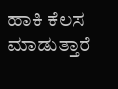ಹಾಕಿ ಕೆಲಸ ಮಾಡುತ್ತಾರೆ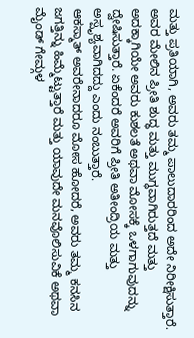ಮತ್ತು ಪ್ರತಿಯಾಗಿ, ಅವರು ತಮ್ಮ ಪಾಲುದಾರರಿಂದ ಅದೇ ನಿರೀಕ್ಷಿಸುತ್ತಾರೆ.
ಅವರ ಮೇಲಿನ ಪ್ರೀತಿ ಶುದ್ಧ ಮತ್ತು ಮುಗ್ಧವಾಗಿರುತ್ತದೆ ಮತ್ತು ಅದಕ್ಕಾಗಿಯೇ ಅವರು ಕುಶಲತೆ ಅಥವಾ ಮೋಸಕ್ಕೆ ಒಳಗಾಗುವುದನ್ನು ದ್ವೇಷಿಸುತ್ತಾರೆ. ಏಕೆಂದರೆ ಅವರಿಗೆ ಪ್ರೀತಿ ಅತೀಂದ್ರಿಯ ಮತ್ತು ಅಸ್ಪೃಶ್ಯವಾಗಿದದ್ದು ಎಂದು ನಂಬುತ್ತಾರೆ.
ಆಕಸ್ಮಾತ್ ಅವರೇನಾದರೂ ಮೋಸ ಹೋದರೆ, ಅವರು ತಮ್ಮ ಕನಸಿನ ಜಗತ್ತಿನ್ನು ಹಿಮ್ಮೆಟ್ಟುತ್ತಾರೆ ಮತ್ತು ಯಾವುದೇ ಮನವೊಲಿಸುವಿಕೆ ಅಥವಾ ಮೈಂಡ್ ಗೇಮ್ಗಳ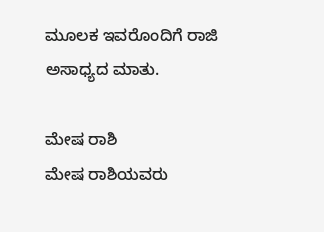ಮೂಲಕ ಇವರೊಂದಿಗೆ ರಾಜಿ ಅಸಾಧ್ಯದ ಮಾತು.

ಮೇಷ ರಾಶಿ
ಮೇಷ ರಾಶಿಯವರು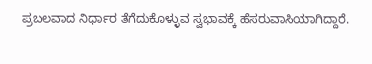ಪ್ರಬಲವಾದ ನಿರ್ಧಾರ ತೆಗೆದುಕೊಳ್ಳುವ ಸ್ವಭಾವಕ್ಕೆ ಹೆಸರುವಾಸಿಯಾಗಿದ್ದಾರೆ.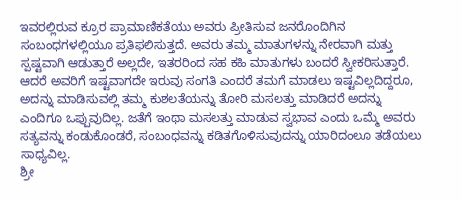ಇವರಲ್ಲಿರುವ ಕ್ರೂರ ಪ್ರಾಮಾಣಿಕತೆಯು ಅವರು ಪ್ರೀತಿಸುವ ಜನರೊಂದಿಗಿನ ಸಂಬಂಧಗಳಲ್ಲಿಯೂ ಪ್ರತಿಫಲಿಸುತ್ತದೆ. ಅವರು ತಮ್ಮ ಮಾತುಗಳನ್ನು ನೇರವಾಗಿ ಮತ್ತು ಸ್ಪಷ್ಟವಾಗಿ ಆಡುತ್ತಾರೆ ಅಲ್ಲದೇ, ಇತರರಿಂದ ಸಹ ಕಹಿ ಮಾತುಗಳು ಬಂದರೆ ಸ್ವೀಕರಿಸುತ್ತಾರೆ.
ಆದರೆ ಅವರಿಗೆ ಇಷ್ಟವಾಗದೇ ಇರುವು ಸಂಗತಿ ಎಂದರೆ ತಮಗೆ ಮಾಡಲು ಇಷ್ಟವಿಲ್ಲದಿದ್ದರೂ, ಅದನ್ನು ಮಾಡಿಸುವಲ್ಲಿ ತಮ್ಮ ಕುಶಲತೆಯನ್ನು ತೋರಿ ಮಸಲತ್ತು ಮಾಡಿದರೆ ಅದನ್ನು ಎಂದಿಗೂ ಒಪ್ಪುವುದಿಲ್ಲ. ಜತೆಗೆ ಇಂಥಾ ಮಸಲತ್ತು ಮಾಡುವ ಸ್ವಭಾವ ಎಂದು ಒಮ್ಮೆ ಅವರು ಸತ್ಯವನ್ನು ಕಂಡುಕೊಂಡರೆ, ಸಂಬಂಧವನ್ನು ಕಡಿತಗೊಳಿಸುವುದನ್ನು ಯಾರಿದಂಲೂ ತಡೆಯಲು ಸಾಧ್ಯವಿಲ್ಲ.
ಶ್ರೀ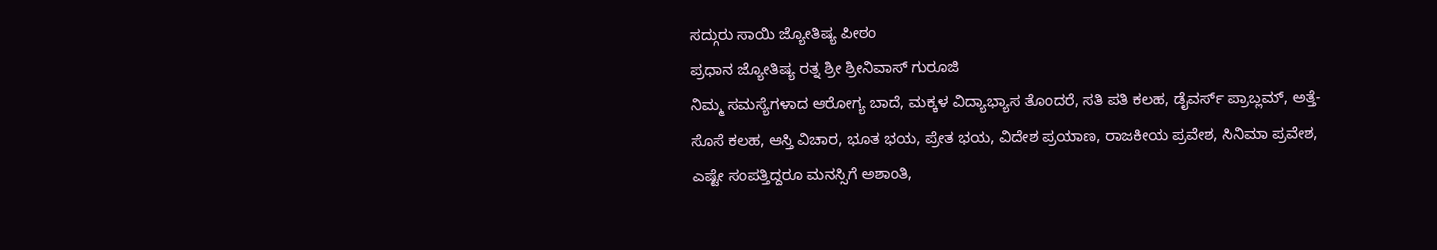ಸದ್ಗುರು ಸಾಯಿ ಜ್ಯೋತಿಷ್ಯ ಪೀಠಂ
ಪ್ರಧಾನ ಜ್ಯೋತಿಷ್ಯ ರತ್ನ ಶ್ರೀ ಶ್ರೀನಿವಾಸ್ ಗುರೂಜಿ
ನಿಮ್ಮ ಸಮಸ್ಯೆಗಳಾದ ಆರೋಗ್ಯ ಬಾದೆ, ಮಕ್ಕಳ ವಿದ್ಯಾಭ್ಯಾಸ ತೊಂದರೆ, ಸತಿ ಪತಿ ಕಲಹ, ಡೈವರ್ಸ್ ಪ್ರಾಬ್ಲಮ್, ಅತ್ತೆ-ಸೊಸೆ ಕಲಹ, ಆಸ್ತಿ ವಿಚಾರ, ಭೂತ ಭಯ, ಪ್ರೇತ ಭಯ, ವಿದೇಶ ಪ್ರಯಾಣ, ರಾಜಕೀಯ ಪ್ರವೇಶ, ಸಿನಿಮಾ ಪ್ರವೇಶ, ಎಷ್ಟೇ ಸಂಪತ್ತಿದ್ದರೂ ಮನಸ್ಸಿಗೆ ಅಶಾಂತಿ,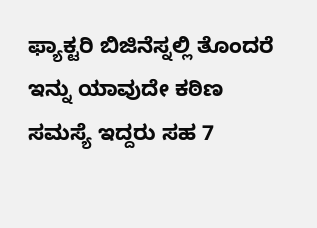ಫ್ಯಾಕ್ಟರಿ ಬಿಜಿನೆಸ್ನಲ್ಲಿ ತೊಂದರೆ ಇನ್ನು ಯಾವುದೇ ಕಠಿಣ ಸಮಸ್ಯೆ ಇದ್ದರು ಸಹ 7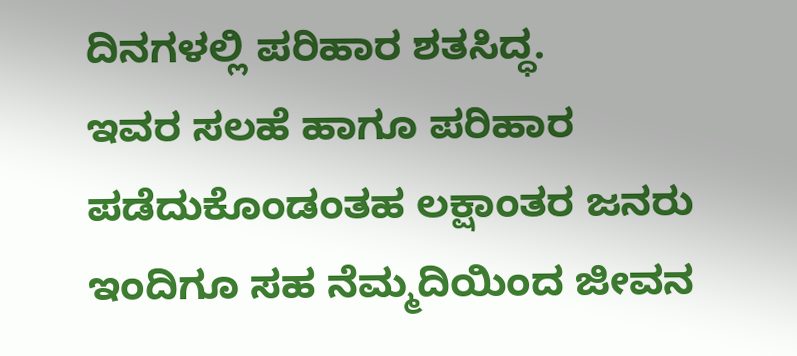ದಿನಗಳಲ್ಲಿ ಪರಿಹಾರ ಶತಸಿದ್ಧ.
ಇವರ ಸಲಹೆ ಹಾಗೂ ಪರಿಹಾರ ಪಡೆದುಕೊಂಡಂತಹ ಲಕ್ಷಾಂತರ ಜನರು ಇಂದಿಗೂ ಸಹ ನೆಮ್ಮದಿಯಿಂದ ಜೀವನ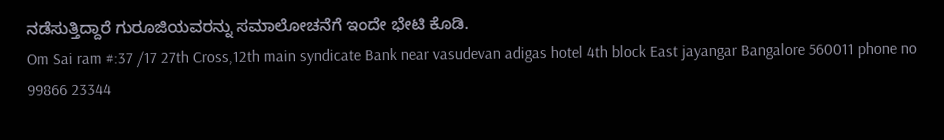ನಡೆಸುತ್ತಿದ್ದಾರೆ ಗುರೂಜಿಯವರನ್ನು ಸಮಾಲೋಚನೆಗೆ ಇಂದೇ ಭೇಟಿ ಕೊಡಿ.
Om Sai ram #:37 /17 27th Cross,12th main syndicate Bank near vasudevan adigas hotel 4th block East jayangar Bangalore 560011 phone no 99866 23344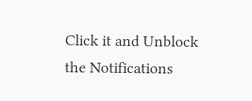Click it and Unblock the Notifications